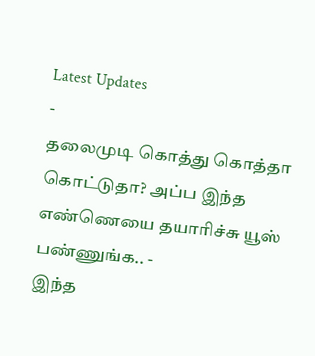Latest Updates
-
தலைமுடி கொத்து கொத்தா கொட்டுதா? அப்ப இந்த எண்ணெயை தயாரிச்சு யூஸ் பண்ணுங்க.. -
இந்த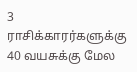3 ராசிக்காரர்களுக்கு 40 வயசுக்கு மேல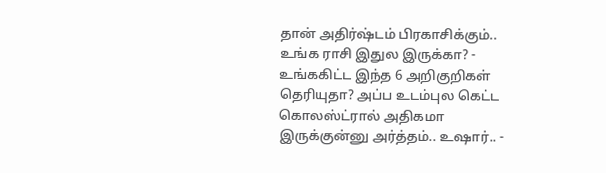தான் அதிர்ஷ்டம் பிரகாசிக்கும்.. உங்க ராசி இதுல இருக்கா? -
உங்ககிட்ட இந்த 6 அறிகுறிகள் தெரியுதா? அப்ப உடம்புல கெட்ட கொலஸ்ட்ரால் அதிகமா இருக்குன்னு அர்த்தம்.. உஷார்.. -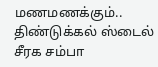மணமணக்கும்.. திண்டுக்கல் ஸ்டைல் சீரக சம்பா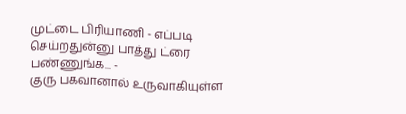முட்டை பிரியாணி - எப்படி செய்றதுன்னு பாத்து ட்ரை பண்ணுங்க... -
குரு பகவானால் உருவாகியுள்ள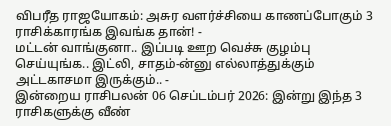விபரீத ராஜயோகம்: அசுர வளர்ச்சியை காணப்போகும் 3 ராசிக்காரங்க இவங்க தான்! -
மட்டன் வாங்குனா.. இப்படி ஊற வெச்சு குழம்பு செய்யுங்க.. இட்லி, சாதம்-ன்னு எல்லாத்துக்கும் அட்டகாசமா இருக்கும்.. -
இன்றைய ராசிபலன் 06 செப்டம்பர் 2026: இன்று இந்த 3 ராசிகளுக்கு வீண்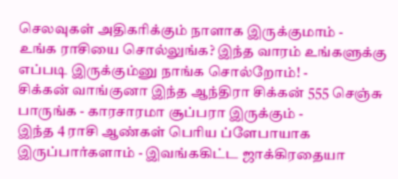செலவுகள் அதிகரிக்கும் நாளாக இருக்குமாம் -
உங்க ராசியை சொல்லுங்க? இந்த வாரம் உங்களுக்கு எப்படி இருக்கும்னு நாங்க சொல்றோம்! -
சிக்கன் வாங்குனா இந்த ஆந்திரா சிக்கன் 555 செஞ்சு பாருங்க - காரசாரமா சூப்பரா இருக்கும் -
இந்த 4 ராசி ஆண்கள் பெரிய ப்ளேபாயாக இருப்பார்களாம் - இவங்ககிட்ட ஜாக்கிரதையா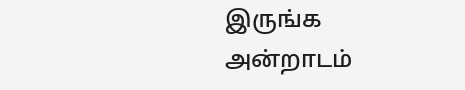இருங்க
அன்றாடம்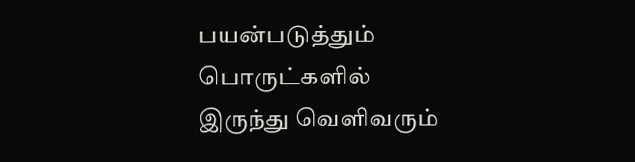பயன்படுத்தும் பொருட்களில் இருந்து வெளிவரும்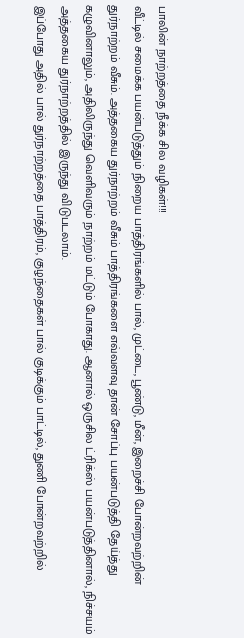பாலின் நாற்றத்தை நீக்க சில வழிகள்!!!
வீட்டில் சமைக்க பயன்படுத்தும் நிறைய பாத்திரங்களில் பால், முட்டை, பூண்டு, மீன், இறைச்சி போன்றவற்றின் துர்நாற்றம் வீசும். அத்தகைய துர்நாற்றம் வீசும் பாத்திரங்களை எவ்வளவு தான் சோப்பு பயன்படுத்தி தேய்த்து கழுவினாலும், அதிலிருந்து வெளிவரும் நாற்றம் மட்டும் போகாது. ஆனால் ஒருசில ட்ரிக்ஸ் பயன்படுத்தினால், நிச்சயம் அத்தகைய துர்நாற்றத்தில் இருந்து விடுபடலாம்.
இப்போது அதில் பால் துர்நாற்றத்தை பாத்திரம், குழந்தைகள் பால் குடிக்கும் பாட்டில், துணி போன்றவற்றில்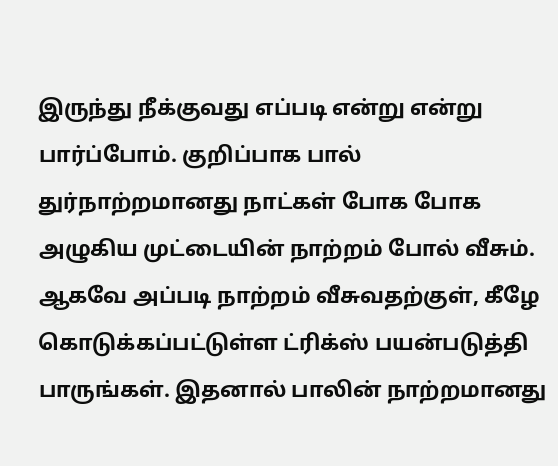இருந்து நீக்குவது எப்படி என்று என்று பார்ப்போம். குறிப்பாக பால் துர்நாற்றமானது நாட்கள் போக போக அழுகிய முட்டையின் நாற்றம் போல் வீசும். ஆகவே அப்படி நாற்றம் வீசுவதற்குள், கீழே கொடுக்கப்பட்டுள்ள ட்ரிக்ஸ் பயன்படுத்தி பாருங்கள். இதனால் பாலின் நாற்றமானது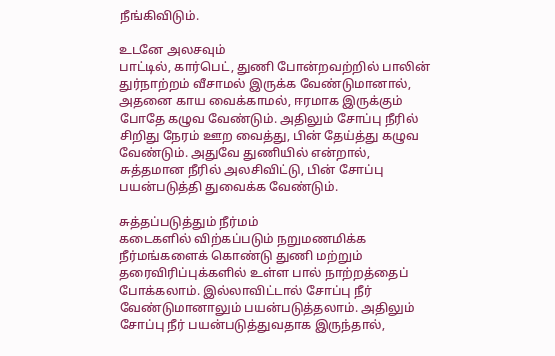நீங்கிவிடும்.

உடனே அலசவும்
பாட்டில், கார்பெட், துணி போன்றவற்றில் பாலின் துர்நாற்றம் வீசாமல் இருக்க வேண்டுமானால், அதனை காய வைக்காமல், ஈரமாக இருக்கும் போதே கழுவ வேண்டும். அதிலும் சோப்பு நீரில் சிறிது நேரம் ஊற வைத்து, பின் தேய்த்து கழுவ வேண்டும். அதுவே துணியில் என்றால், சுத்தமான நீரில் அலசிவிட்டு, பின் சோப்பு பயன்படுத்தி துவைக்க வேண்டும்.

சுத்தப்படுத்தும் நீர்மம்
கடைகளில் விற்கப்படும் நறுமணமிக்க நீர்மங்களைக் கொண்டு துணி மற்றும் தரைவிரிப்புக்களில் உள்ள பால் நாற்றத்தைப் போக்கலாம். இல்லாவிட்டால் சோப்பு நீர் வேண்டுமானாலும் பயன்படுத்தலாம். அதிலும் சோப்பு நீர் பயன்படுத்துவதாக இருந்தால்,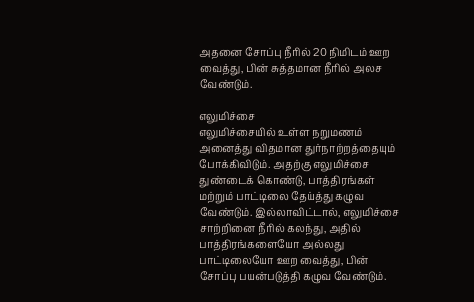அதனை சோப்பு நீரில் 20 நிமிடம் ஊற வைத்து, பின் சுத்தமான நீரில் அலச வேண்டும்.

எலுமிச்சை
எலுமிச்சையில் உள்ள நறுமணம் அனைத்து விதமான துர்நாற்றத்தையும் போக்கிவிடும். அதற்கு எலுமிச்சை துண்டைக் கொண்டு, பாத்திரங்கள் மற்றும் பாட்டிலை தேய்த்து கழுவ வேண்டும். இல்லாவிட்டால், எலுமிச்சை சாற்றினை நீரில் கலந்து, அதில் பாத்திரங்களையோ அல்லது பாட்டிலையோ ஊற வைத்து, பின் சோப்பு பயன்படுத்தி கழுவ வேண்டும்.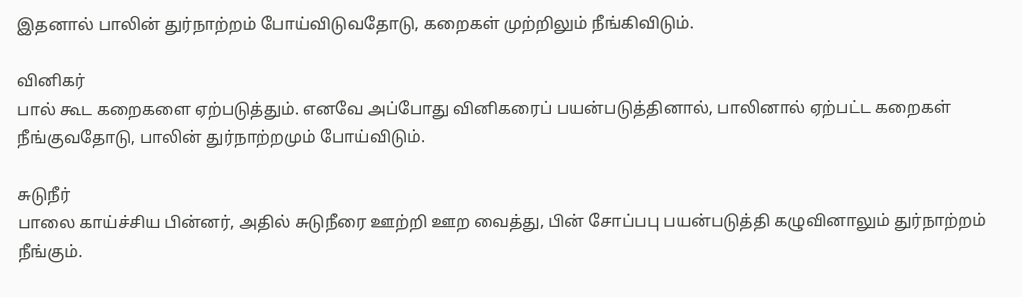இதனால் பாலின் துர்நாற்றம் போய்விடுவதோடு, கறைகள் முற்றிலும் நீங்கிவிடும்.

வினிகர்
பால் கூட கறைகளை ஏற்படுத்தும். எனவே அப்போது வினிகரைப் பயன்படுத்தினால், பாலினால் ஏற்பட்ட கறைகள் நீங்குவதோடு, பாலின் துர்நாற்றமும் போய்விடும்.

சுடுநீர்
பாலை காய்ச்சிய பின்னர், அதில் சுடுநீரை ஊற்றி ஊற வைத்து, பின் சோப்பபு பயன்படுத்தி கழுவினாலும் துர்நாற்றம் நீங்கும்.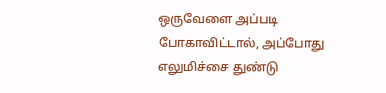ஒருவேளை அப்படி போகாவிட்டால், அப்போது எலுமிச்சை துண்டு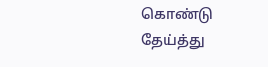கொண்டு தேய்த்து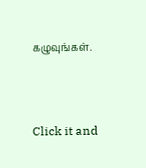கழுவுங்கள்.



Click it and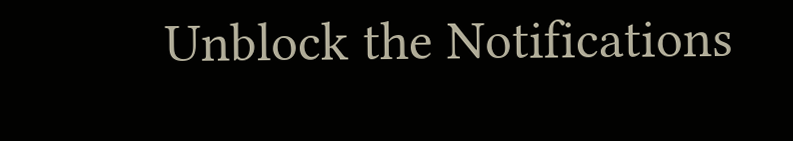Unblock the Notifications